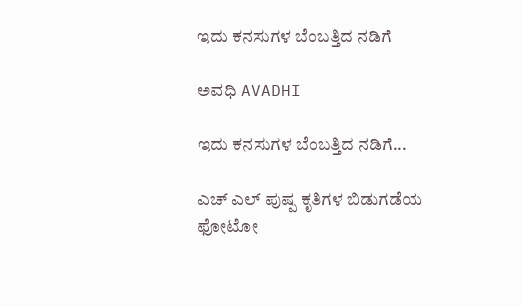ಇದು ಕನಸುಗಳ ಬೆಂಬತ್ತಿದ ನಡಿಗೆ‍

ಅವಧಿ AVADHI

ಇದು ಕನಸುಗಳ ಬೆಂಬತ್ತಿದ ನಡಿಗೆ...

ಎಚ್ ಎಲ್ ಪುಷ್ಪ ಕೃತಿಗಳ ಬಿಡುಗಡೆಯ ಫೋಟೋ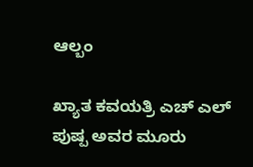ಆಲ್ಬಂ

ಖ್ಯಾತ ಕವಯತ್ರಿ ಎಚ್ ಎಲ್ ಪುಷ್ಪ ಅವರ ಮೂರು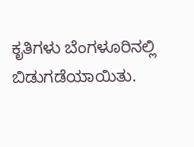ಕೃತಿಗಳು ಬೆಂಗಳೂರಿನಲ್ಲಿ ಬಿಡುಗಡೆಯಾಯಿತು.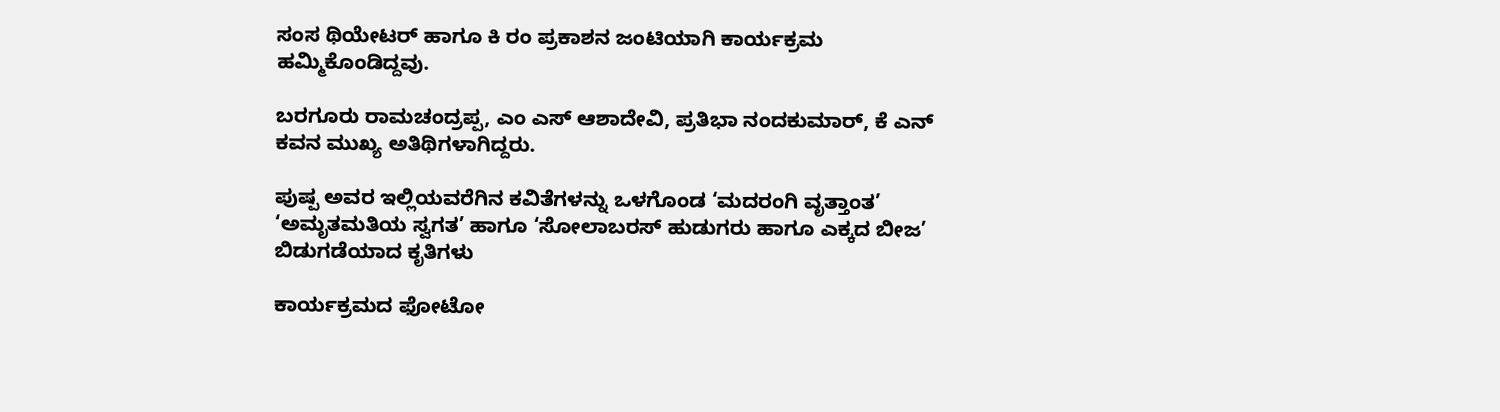ಸಂಸ ಥಿಯೇಟರ್ ಹಾಗೂ ಕಿ ರಂ ಪ್ರಕಾಶನ ಜಂಟಿಯಾಗಿ ಕಾರ್ಯಕ್ರಮ ಹಮ್ಮಿಕೊಂಡಿದ್ದವು.

ಬರಗೂರು ರಾಮಚಂದ್ರಪ್ಪ, ಎಂ ಎಸ್ ಆಶಾದೇವಿ, ಪ್ರತಿಭಾ ನಂದಕುಮಾರ್, ಕೆ ಎನ್ ಕವನ ಮುಖ್ಯ ಅತಿಥಿಗಳಾಗಿದ್ದರು.

ಪುಷ್ಪ ಅವರ ಇಲ್ಲಿಯವರೆಗಿನ ಕವಿತೆಗಳನ್ನು ಒಳಗೊಂಡ ‘ಮದರಂಗಿ ವೃತ್ತಾಂತ’ ‘ಅಮೃತಮತಿಯ ಸ್ವಗತ’ ಹಾಗೂ ‘ಸೋಲಾಬರಸ್ ಹುಡುಗರು ಹಾಗೂ ಎಕ್ಕದ ಬೀಜ’ ಬಿಡುಗಡೆಯಾದ ಕೃತಿಗಳು

ಕಾರ್ಯಕ್ರಮದ ಫೋಟೋ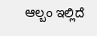ಆಲ್ಬಂ ಇಲ್ಲಿದೆ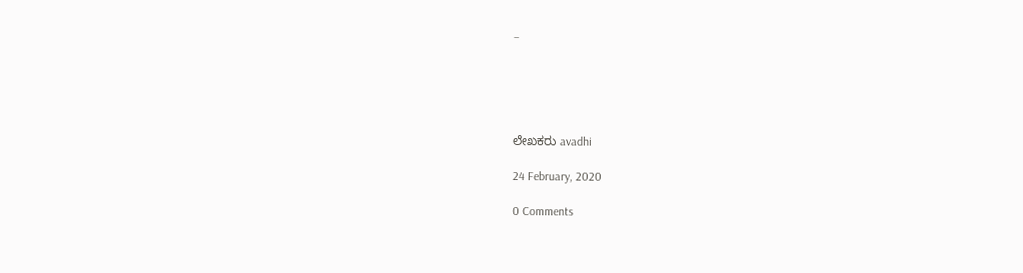–





ಲೇಖಕರು avadhi

24 February, 2020

0 Comments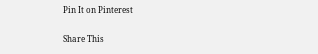Pin It on Pinterest

Share This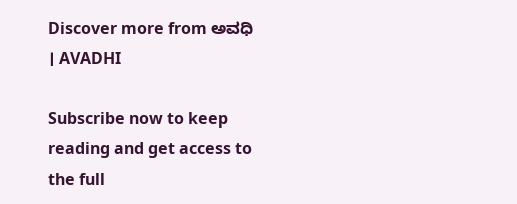Discover more from ಅವಧಿ । AVADHI

Subscribe now to keep reading and get access to the full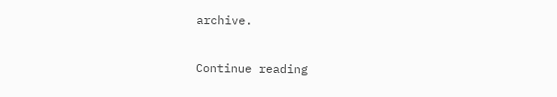archive.

Continue reading